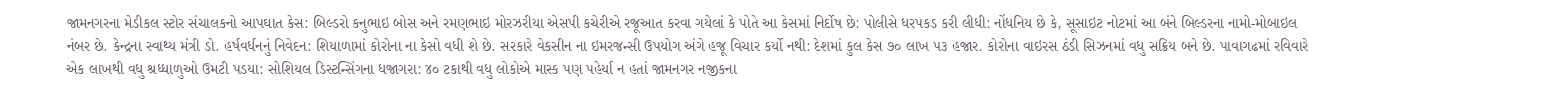જામનગરના મેડીકલ સ્ટોર સંચાલકનો આપઘાત કેસ: બિલ્ડરો કનુભાઇ બોસ અને રમણભાઇ મોરઝરીયા એસપી કચેરીએ રજૂઆત કરવા ગયેલાં કે પોતે આ કેસમાં નિર્દોષ છે: પોલીસે ધરપકડ કરી લીધી: નોંધનિય છે કે, સૂસાઇટ નોટમાં આ બંને બિલ્ડરના નામો-મોબાઇલ નંબર છે. કેન્દ્રના સ્વાથ્ય મંત્રી ડો. હર્ષવર્ધનનું નિવેદન: શિયાળામાં કોરોના ના કેસો વધી શે છે. સરકારે વેકસીન ના ઇમરજન્સી ઉપયોગ અંગે હજૂ વિચાર કર્યો નથી: દેશમાં કુલ કેસ ૭૦ લાખ ૫૩ હજાર. કોરોના વાઇરસ ઠંડી સિઝનમાં વધુ સક્રિય બને છે. પાવાગઢમાં રવિવારે એક લાખથી વધુ શ્રધ્ધાળુઓ ઉમટી પડયા: સોશિયલ ડિસ્ટન્સિંગના ધજાગરા: ૪૦ ટકાથી વધુ લોકોએ માસ્ક પણ પહેર્યા ન હતાં જામનગર નજીકના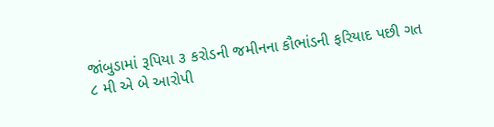જાંબુડામાં રૂપિયા ૩ કરોડની જમીનના કૌભાંડની ફરિયાદ પછી ગત ૮ મી એ બે આરોપી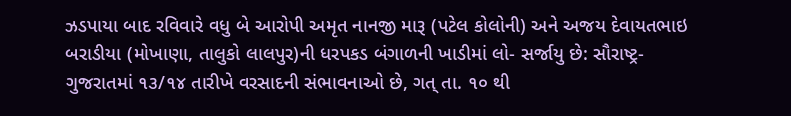ઝડપાયા બાદ રવિવારે વધુ બે આરોપી અમૃત નાનજી મારૂ (પટેલ કોલોની) અને અજય દેવાયતભાઇ બરાડીયા (મોખાણા, તાલુકો લાલપુર)ની ધરપકડ બંગાળની ખાડીમાં લો- સર્જાયુ છે: સૌરાષ્ટ્ર-ગુજરાતમાં ૧૩/૧૪ તારીખે વરસાદની સંભાવનાઓ છે, ગત્ તા. ૧૦ થી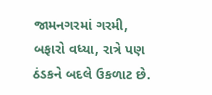જામનગરમાં ગરમી, બફારો વધ્યા, રાત્રે પણ ઠંડકને બદલે ઉકળાટ છે.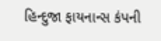હિન્દુજા ફાયનાન્સ કંપની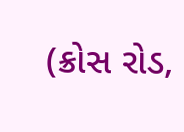(ક્રોસ રોડ,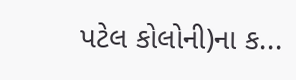પટેલ કોલોની)ના ક...